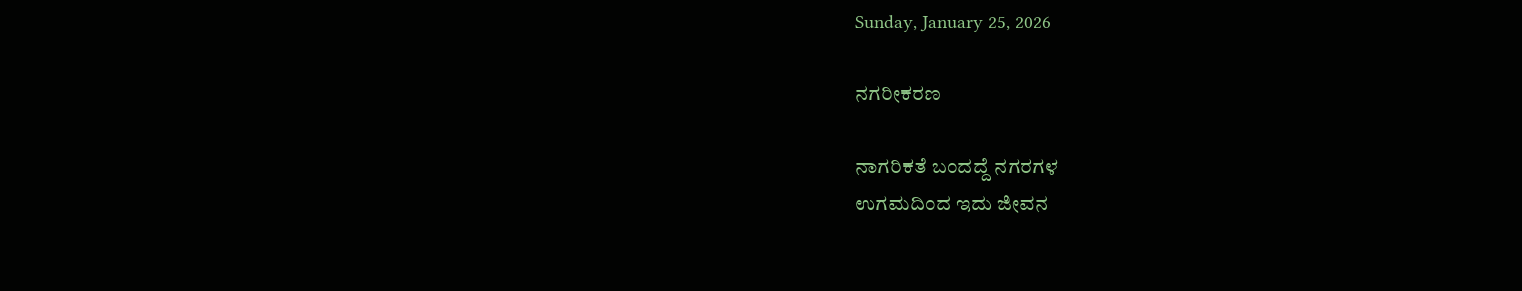Sunday, January 25, 2026

ನಗರೀಕರಣ

ನಾಗರಿಕತೆ ಬಂದದ್ದೆ ನಗರಗಳ
ಉಗಮದಿಂದ ಇದು ಜೀವನ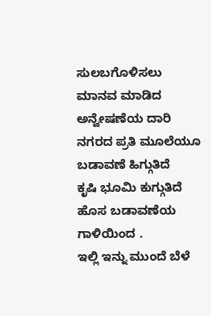ಸುಲಬಗೊಳಿಸಲು
ಮಾನವ ಮಾಡಿದ ಅನ್ವೇಷಣೆಯ ದಾರಿ
ನಗರದ ಪ್ರತಿ ಮೂಲೆಯೂ ಬಡಾವಣೆ ಹಿಗ್ಗುತಿದೆ
ಕೃಷಿ ಭೂಮಿ ಕುಗ್ಗುತಿದೆ
ಹೊಸ ಬಡಾವಣೆಯ ಗಾಳಿಯಿಂದ .
ಇಲ್ಲಿ ಇನ್ನು ಮುಂದೆ ಬೆಳೆ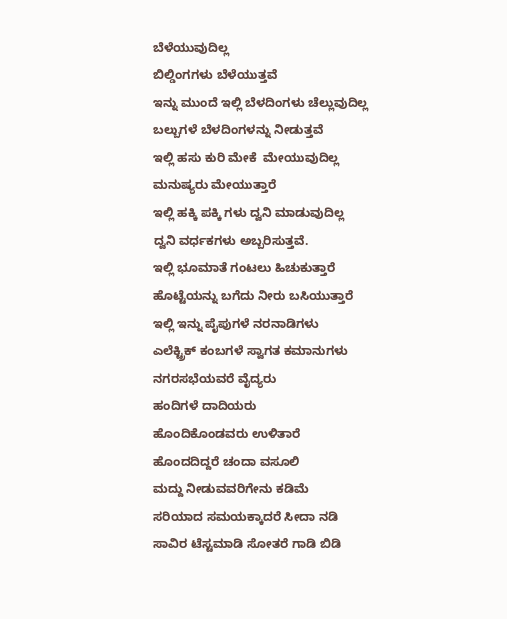ಬೆಳೆಯುವುದಿಲ್ಲ
ಬಿಲ್ಡಿಂಗಗಳು ಬೆಳೆಯುತ್ತವೆ
ಇನ್ನು ಮುಂದೆ ಇಲ್ಲಿ ಬೆಳದಿಂಗಳು ಚೆಲ್ಲುವುದಿಲ್ಲ
ಬಲ್ಬುಗಳೆ ಬೆಳದಿಂಗಳನ್ನು ನೀಡುತ್ತವೆ
ಇಲ್ಲಿ ಹಸು ಕುರಿ ಮೇಕೆ  ಮೇಯುವುದಿಲ್ಲ
ಮನುಷ್ಯರು ಮೇಯುತ್ತಾರೆ
ಇಲ್ಲಿ ಹಕ್ಕಿ ಪಕ್ಕಿ ಗಳು ದ್ವನಿ ಮಾಡುವುದಿಲ್ಲ
ದ್ವನಿ ವರ್ಧಕಗಳು ಅಬ್ಬರಿಸುತ್ತವೆ.
ಇಲ್ಲಿ ಭೂಮಾತೆ ಗಂಟಲು ಹಿಚುಕುತ್ತಾರೆ
ಹೊಟ್ಟೆಯನ್ನು ಬಗೆದು ನೀರು ಬಸಿಯುತ್ತಾರೆ
ಇಲ್ಲಿ ಇನ್ನು ಪೈಪುಗಳೆ ನರನಾಡಿಗಳು
ಎಲೆಕ್ಟ್ರಿಕ್ ಕಂಬಗಳೆ ಸ್ವಾಗತ ಕಮಾನುಗಳು
ನಗರಸಭೆಯವರೆ ವೈದ್ಯರು
ಹಂದಿಗಳೆ ದಾದಿಯರು
ಹೊಂದಿಕೊಂಡವರು ಉಳಿತಾರೆ
ಹೊಂದದಿದ್ದರೆ ಚಂದಾ ವಸೂಲಿ
ಮದ್ದು ನೀಡುವವರಿಗೇನು ಕಡಿಮೆ
ಸರಿಯಾದ ಸಮಯಕ್ಕಾದರೆ ಸೀದಾ ನಡಿ
ಸಾವಿರ ಟೆಸ್ಟಮಾಡಿ ಸೋತರೆ ಗಾಡಿ ಬಿಡಿ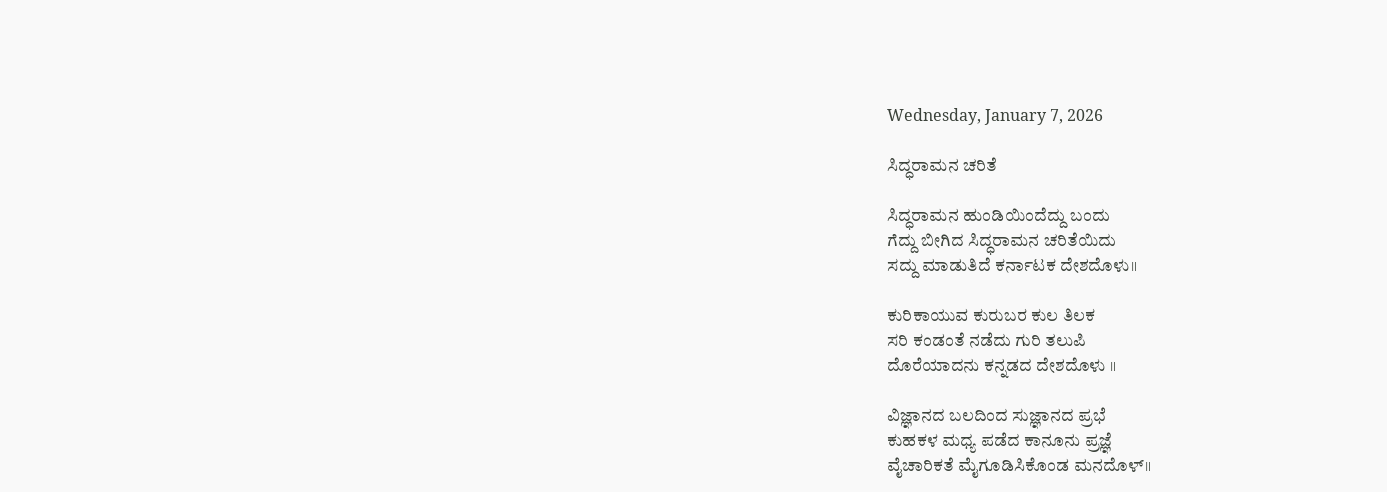Wednesday, January 7, 2026

ಸಿದ್ಧರಾಮನ ಚರಿತೆ

ಸಿದ್ಧರಾಮನ ಹುಂಡಿಯಿಂದೆದ್ದು ಬಂದು
ಗೆದ್ದು ಬೀಗಿದ ಸಿದ್ಧರಾಮನ ಚರಿತೆಯಿದು
ಸದ್ದು ಮಾಡುತಿದೆ ಕರ್ನಾಟಕ ದೇಶದೊಳು॥

ಕುರಿಕಾಯುವ ಕುರುಬರ ಕುಲ ತಿಲಕ
ಸರಿ ಕಂಡಂತೆ ನಡೆದು ಗುರಿ ತಲುಪಿ
ದೊರೆಯಾದನು ಕನ್ನಡದ ದೇಶದೊಳು ॥

ವಿಜ್ಞಾನದ ಬಲದಿಂದ ಸುಜ್ಞಾನದ ಪ್ರಭೆ
ಕುಹಕಳ ಮಧ್ಯ ಪಡೆದ ಕಾನೂನು ಪ್ರಜ್ಞೆ
ವೈಚಾರಿಕತೆ ಮೈಗೂಡಿಸಿಕೊಂಡ ಮನದೊಳ್॥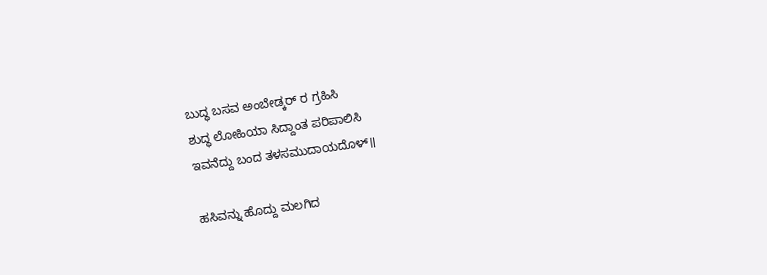ಬುದ್ಧ ಬಸವ ಅಂಬೇಡ್ಕರ್ ರ ಗ್ರಹಿಸಿ
ಶುದ್ಧ ಲೋಹಿಯಾ ಸಿದ್ದಾಂತ ಪರಿಪಾಲಿಸಿ
ಇವನೆದ್ದು ಬಂದ ತಳಸಮುದಾಯದೊಳ್॥

ಹಸಿವನ್ನು ಹೊದ್ದು ಮಲಗಿದ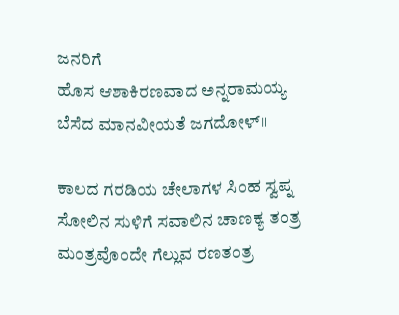ಜನರಿಗೆ
ಹೊಸ ಆಶಾಕಿರಣವಾದ ಅನ್ನರಾಮಯ್ಯ
ಬೆಸೆದ ಮಾನವೀಯತೆ ಜಗದೋಳ್॥

ಕಾಲದ ಗರಡಿಯ ಚೇಲಾಗಳ ಸಿಂಹ ಸ್ವಪ್ನ
ಸೋಲಿನ ಸುಳಿಗೆ ಸವಾಲಿನ ಚಾಣಕ್ಯ ತಂತ್ರ
ಮಂತ್ರವೊಂದೇ ಗೆಲ್ಲುವ ರಣತಂತ್ರ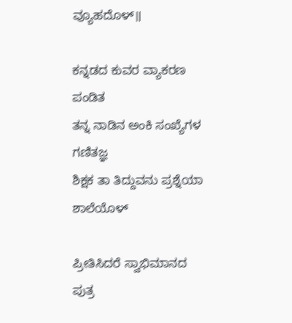ವ್ಯೂಹದೊಳ್॥

ಕನ್ನಡದ ಕುವರ ವ್ಯಾಕರಣ ಪಂಡಿತ
ತನ್ನ ನಾಡಿನ ಅಂಕಿ ಸಂಖ್ಯೆಗಳ ಗಣಿತಜ್ಞ
ಶಿಕ್ಷಕ ತಾ ತಿದ್ದುವನು ಪ್ರಶ್ನೆಯಾ ಶಾಲೆಯೊಳ್

ಪ್ರೀತಿಸಿದರೆ ಸ್ವಾಭಿಮಾನದ ಪುತ್ರ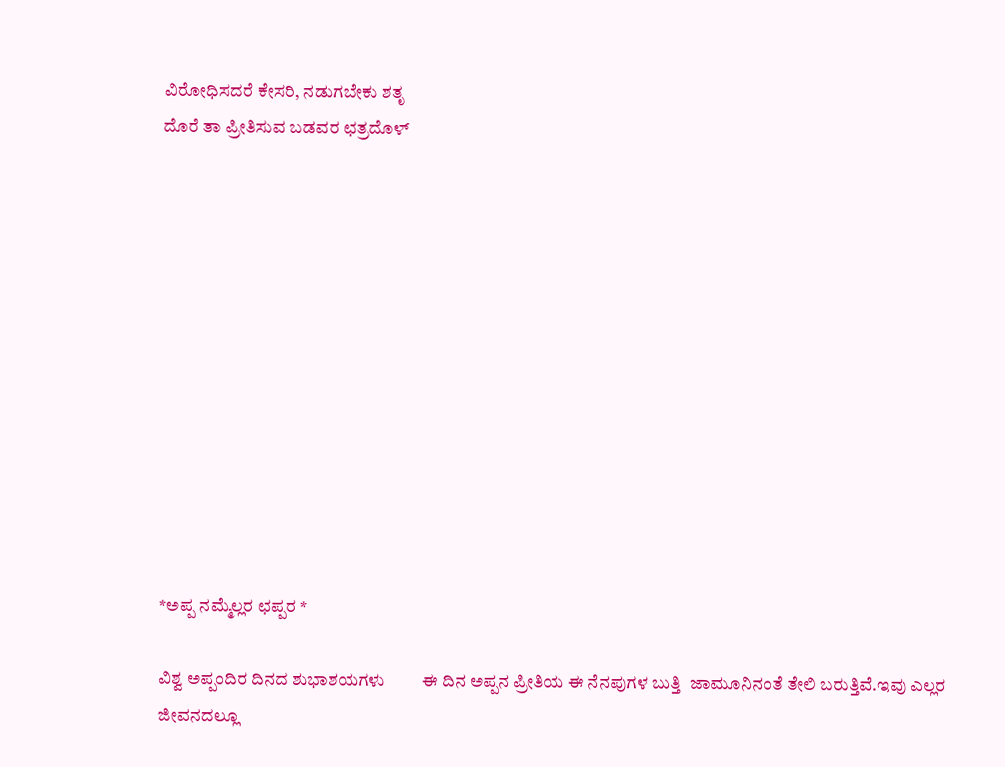ವಿರೋಧಿಸದರೆ ಕೇಸರಿ, ನಡುಗಬೇಕು ಶತೃ
ದೊರೆ ತಾ ಪ್ರೀತಿಸುವ ಬಡವರ ಛತ್ರದೊಳ್












*ಅಪ್ಪ ನಮ್ಮೆಲ್ಲರ ಛಪ್ಪರ *

ವಿಶ್ವ ಅಪ್ಪಂದಿರ ದಿನದ ಶುಭಾಶಯಗಳು         ಈ ದಿನ ಅಪ್ಪನ ಪ್ರೀತಿಯ ಈ ನೆನಪುಗಳ ಬುತ್ತಿ  ಜಾಮೂನಿನಂತೆ ತೇಲಿ ಬರುತ್ತಿವೆ.ಇವು ಎಲ್ಲರ ಜೀವನದಲ್ಲೂ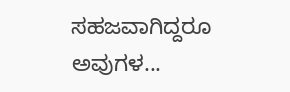ಸಹಜವಾಗಿದ್ದರೂ ಅವುಗಳ...